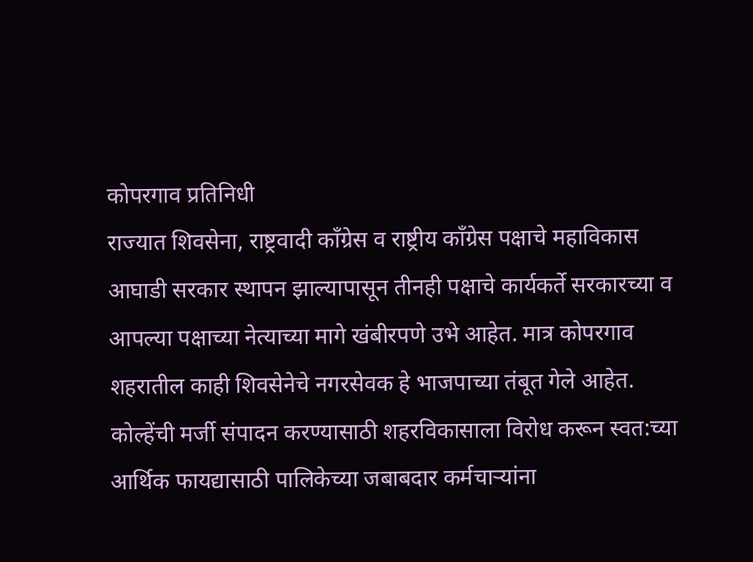कोपरगाव प्रतिनिधी
राज्यात शिवसेना, राष्ट्रवादी काँग्रेस व राष्ट्रीय काँग्रेस पक्षाचे महाविकास आघाडी सरकार स्थापन झाल्यापासून तीनही पक्षाचे कार्यकर्ते सरकारच्या व आपल्या पक्षाच्या नेत्याच्या मागे खंबीरपणे उभे आहेत. मात्र कोपरगाव शहरातील काही शिवसेनेचे नगरसेवक हे भाजपाच्या तंबूत गेले आहेत. कोल्हेंची मर्जी संपादन करण्यासाठी शहरविकासाला विरोध करून स्वत:च्या आर्थिक फायद्यासाठी पालिकेच्या जबाबदार कर्मचाऱ्यांना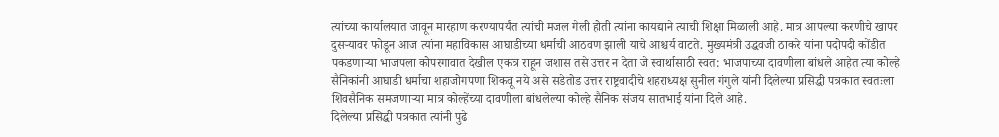त्यांच्या कार्यालयात जावून मारहाण करण्यापर्यंत त्यांची मजल गेली होती त्यांना कायद्याने त्याची शिक्षा मिळाली आहे. मात्र आपल्या करणीचे खापर दुसऱ्यावर फोडून आज त्यांना महाविकास आघाडीच्या धर्माची आठवण झाली याचे आश्चर्य वाटते. मुख्यमंत्री उद्धवजी ठाकरे यांना पदोपदी कोंडीत पकडणाऱ्या भाजपला कोपरगावात देखील एकत्र राहून जशास तसे उत्तर न देता जे स्वार्थासाठी स्वत: भाजपाच्या दावणीला बांधले आहेत त्या कोल्हे सैनिकांनी आघाडी धर्माचा शहाजोगपणा शिकवू नये असे सडेतोड उत्तर राष्ट्रवादीचे शहराध्यक्ष सुनील गंगुले यांनी दिलेल्या प्रसिद्धी पत्रकात स्वतःला शिवसैनिक समजणाऱ्या मात्र कोल्हेंच्या दावणीला बांधलेल्या कोल्हे सैनिक संजय सातभाई यांना दिले आहे.
दिलेल्या प्रसिद्धी पत्रकात त्यांनी पुढे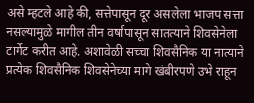असे म्हटले आहे की, सत्तेपासून दूर असलेला भाजप सत्ता नसल्यामुळे मागील तीन वर्षापासून सातत्याने शिवसेनेला टार्गेट करीत आहे. अशावेळी सच्चा शिवसैनिक या नात्याने प्रत्येक शिवसैनिक शिवसेनेच्या मागे खंबीरपणे उभे राहून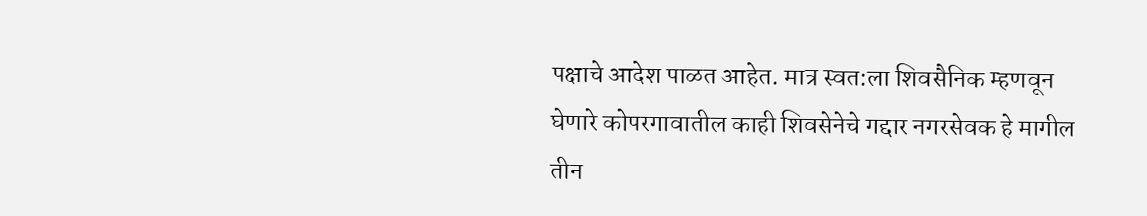पक्षाचे आदेश पाळत आहेत. मात्र स्वत:ला शिवसैनिक म्हणवून घेणारे कोपरगावातील काही शिवसेनेचे गद्दार नगरसेवक हे मागील तीन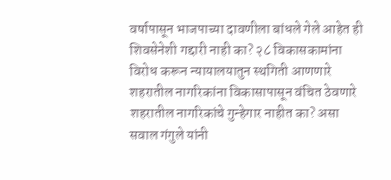वर्षापासून भाजपाच्या दावणीला बांधले गेले आहेत ही शिवसेनेशी गद्दारी नाही का? २८ विकासकामांना विरोध करून न्यायालयातुन स्थगिती आणणारे शहरातील नागरिकांना विकासापासून वंचित ठेवणारे शहरातील नागरिकांचे गुन्हेगार नाहीत का? असा सवाल गंगुले यांनी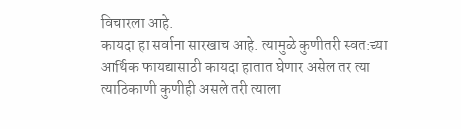विचारला आहे.
कायदा हा सर्वाना सारखाच आहे. त्यामुळे कुणीतरी स्वत:च्या आर्थिक फायद्यासाठी कायदा हातात घेणार असेल तर त्या त्याठिकाणी कुणीही असले तरी त्याला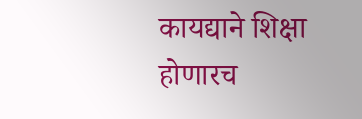कायद्याने शिक्षा होणारच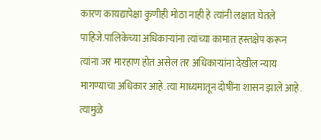कारण कायद्यापेक्षा कुणीही मोठा नाही हे त्यांनी लक्षात घेतले पाहिजे.पालिकेच्या अधिकाऱ्यांना त्यांच्या कामात हस्तक्षेप करून त्यांना जर मारहाण होत असेल तर अधिकाऱ्यांना देखील न्याय मागण्याचा अधिकार आहे.त्या माध्यमातून दोषींना शासन झाले आहे. त्यामुळे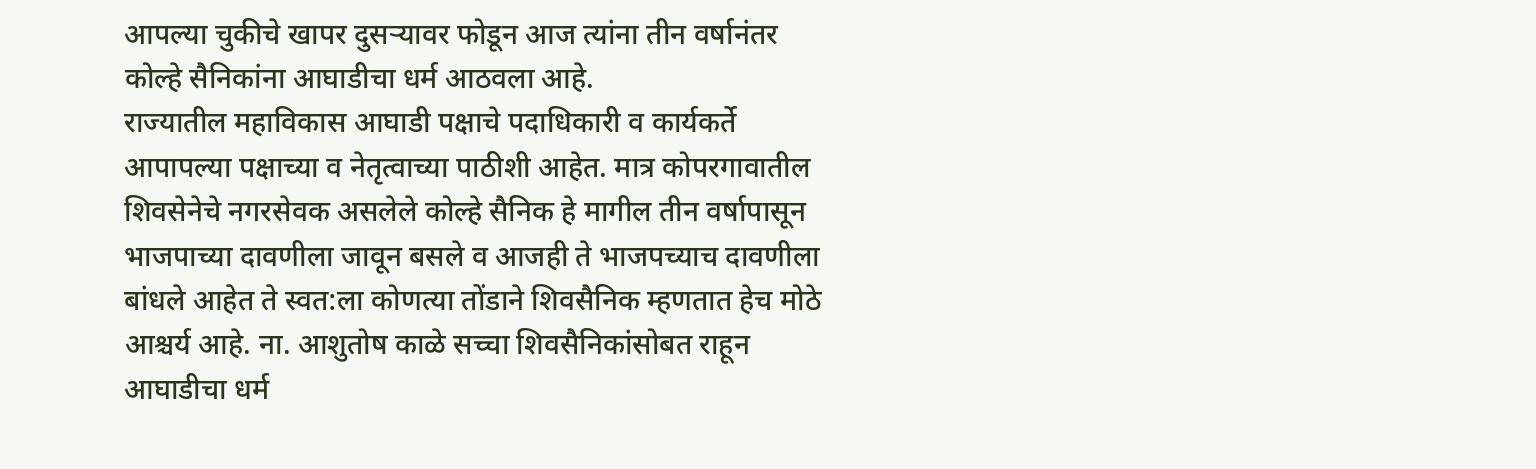आपल्या चुकीचे खापर दुसऱ्यावर फोडून आज त्यांना तीन वर्षानंतर कोल्हे सैनिकांना आघाडीचा धर्म आठवला आहे.
राज्यातील महाविकास आघाडी पक्षाचे पदाधिकारी व कार्यकर्ते आपापल्या पक्षाच्या व नेतृत्वाच्या पाठीशी आहेत. मात्र कोपरगावातील शिवसेनेचे नगरसेवक असलेले कोल्हे सैनिक हे मागील तीन वर्षापासून भाजपाच्या दावणीला जावून बसले व आजही ते भाजपच्याच दावणीला बांधले आहेत ते स्वत:ला कोणत्या तोंडाने शिवसैनिक म्हणतात हेच मोठे आश्चर्य आहे. ना. आशुतोष काळे सच्चा शिवसैनिकांसोबत राहून आघाडीचा धर्म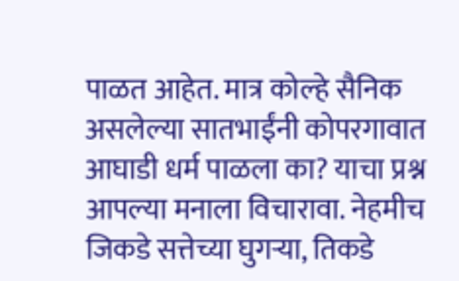पाळत आहेत. मात्र कोल्हे सैनिक असलेल्या सातभाईंनी कोपरगावात आघाडी धर्म पाळला का? याचा प्रश्न आपल्या मनाला विचारावा. नेहमीच जिकडे सत्तेच्या घुगऱ्या, तिकडे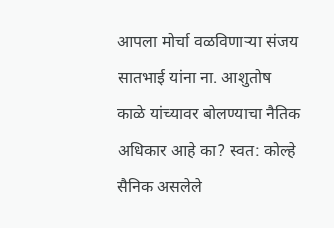आपला मोर्चा वळविणाऱ्या संजय सातभाई यांना ना. आशुतोष काळे यांच्यावर बोलण्याचा नैतिक अधिकार आहे का? स्वत: कोल्हे सैनिक असलेले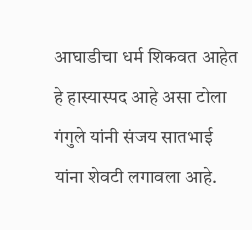आघाडीचा धर्म शिकवत आहेत हे हास्यास्पद आहे असा टोला गंगुले यांनी संजय सातभाई यांना शेवटी लगावला आहे.